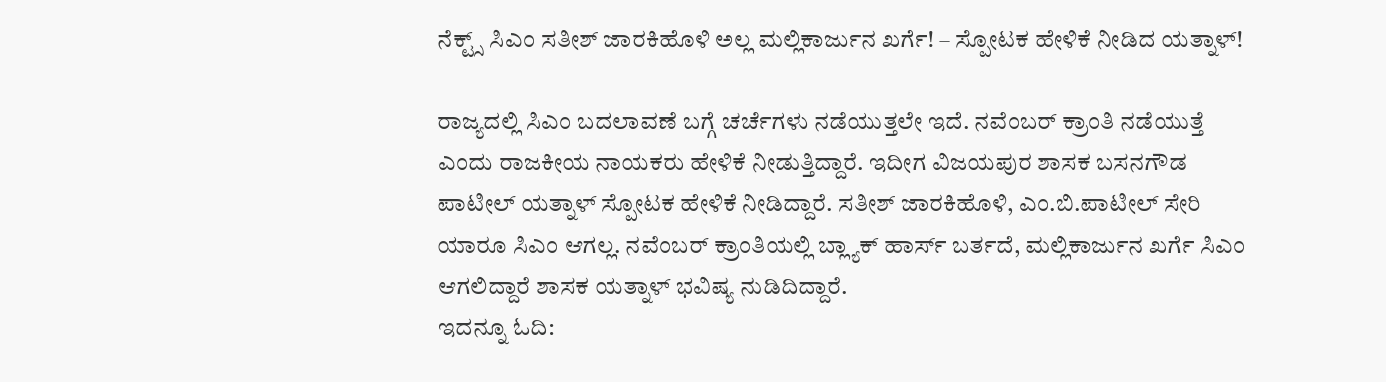ನೆಕ್ಟ್ಸ್ ಸಿಎಂ ಸತೀಶ್ ಜಾರಕಿಹೊಳಿ ಅಲ್ಲ ಮಲ್ಲಿಕಾರ್ಜುನ ಖರ್ಗೆ! – ಸ್ಪೋಟಕ ಹೇಳಿಕೆ ನೀಡಿದ ಯತ್ನಾಳ್!

ರಾಜ್ಯದಲ್ಲಿ ಸಿಎಂ ಬದಲಾವಣೆ ಬಗ್ಗೆ ಚರ್ಚೆಗಳು ನಡೆಯುತ್ತಲೇ ಇದೆ. ನವೆಂಬರ್ ಕ್ರಾಂತಿ ನಡೆಯುತ್ತೆ ಎಂದು ರಾಜಕೀಯ ನಾಯಕರು ಹೇಳಿಕೆ ನೀಡುತ್ತಿದ್ದಾರೆ. ಇದೀಗ ವಿಜಯಪುರ ಶಾಸಕ ಬಸನಗೌಡ ಪಾಟೀಲ್ ಯತ್ನಾಳ್ ಸ್ಪೋಟಕ ಹೇಳಿಕೆ ನೀಡಿದ್ದಾರೆ. ಸತೀಶ್ ಜಾರಕಿಹೊಳಿ, ಎಂ.ಬಿ.ಪಾಟೀಲ್ ಸೇರಿ ಯಾರೂ ಸಿಎಂ ಆಗಲ್ಲ. ನವೆಂಬರ್ ಕ್ರಾಂತಿಯಲ್ಲಿ ಬ್ಲ್ಯಾಕ್ ಹಾರ್ಸ್ ಬರ್ತದೆ, ಮಲ್ಲಿಕಾರ್ಜುನ ಖರ್ಗೆ ಸಿಎಂ ಆಗಲಿದ್ದಾರೆ ಶಾಸಕ ಯತ್ನಾಳ್ ಭವಿಷ್ಯ ನುಡಿದಿದ್ದಾರೆ.
ಇದನ್ನೂ ಓದಿ: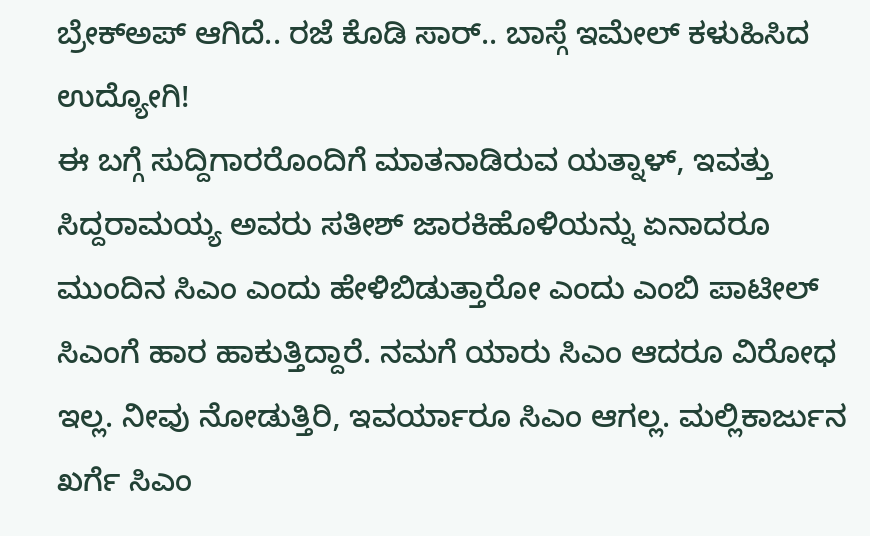ಬ್ರೇಕ್ಅಪ್ ಆಗಿದೆ.. ರಜೆ ಕೊಡಿ ಸಾರ್.. ಬಾಸ್ಗೆ ಇಮೇಲ್ ಕಳುಹಿಸಿದ ಉದ್ಯೋಗಿ!
ಈ ಬಗ್ಗೆ ಸುದ್ದಿಗಾರರೊಂದಿಗೆ ಮಾತನಾಡಿರುವ ಯತ್ನಾಳ್, ಇವತ್ತು ಸಿದ್ದರಾಮಯ್ಯ ಅವರು ಸತೀಶ್ ಜಾರಕಿಹೊಳಿಯನ್ನು ಏನಾದರೂ ಮುಂದಿನ ಸಿಎಂ ಎಂದು ಹೇಳಿಬಿಡುತ್ತಾರೋ ಎಂದು ಎಂಬಿ ಪಾಟೀಲ್ ಸಿಎಂಗೆ ಹಾರ ಹಾಕುತ್ತಿದ್ದಾರೆ. ನಮಗೆ ಯಾರು ಸಿಎಂ ಆದರೂ ವಿರೋಧ ಇಲ್ಲ. ನೀವು ನೋಡುತ್ತಿರಿ, ಇವರ್ಯಾರೂ ಸಿಎಂ ಆಗಲ್ಲ. ಮಲ್ಲಿಕಾರ್ಜುನ ಖರ್ಗೆ ಸಿಎಂ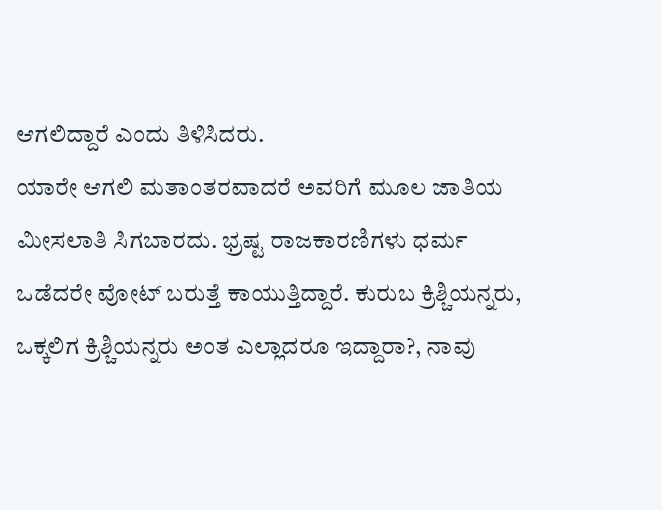ಆಗಲಿದ್ದಾರೆ ಎಂದು ತಿಳಿಸಿದರು.
ಯಾರೇ ಆಗಲಿ ಮತಾಂತರವಾದರೆ ಅವರಿಗೆ ಮೂಲ ಜಾತಿಯ ಮೀಸಲಾತಿ ಸಿಗಬಾರದು. ಭ್ರಷ್ಟ ರಾಜಕಾರಣಿಗಳು ಧರ್ಮ ಒಡೆದರೇ ವೋಟ್ ಬರುತ್ತೆ ಕಾಯುತ್ತಿದ್ದಾರೆ. ಕುರುಬ ಕ್ರಿಶ್ಚಿಯನ್ನರು, ಒಕ್ಕಲಿಗ ಕ್ರಿಶ್ಚಿಯನ್ನರು ಅಂತ ಎಲ್ಲಾದರೂ ಇದ್ದಾರಾ?, ನಾವು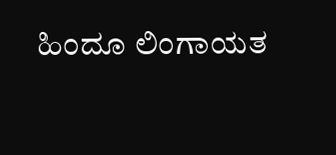ಹಿಂದೂ ಲಿಂಗಾಯತ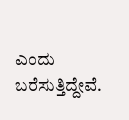ಎಂದು ಬರೆಸುತ್ತಿದ್ದೇವೆ.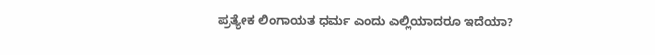ಪ್ರತ್ಯೇಕ ಲಿಂಗಾಯತ ಧರ್ಮ ಎಂದು ಎಲ್ಲಿಯಾದರೂ ಇದೆಯಾ?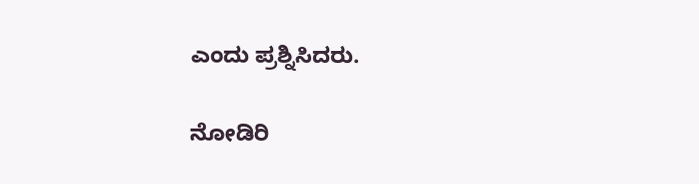ಎಂದು ಪ್ರಶ್ನಿಸಿದರು.

ನೋಡಿರಿ